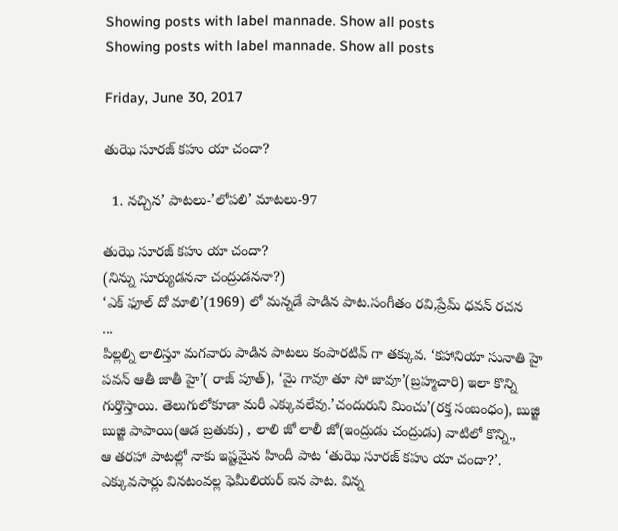Showing posts with label mannade. Show all posts
Showing posts with label mannade. Show all posts

Friday, June 30, 2017

తుఝె సూరజ్ కహు యా చందా?

  1. నచ్చిన’ పాటలు-’లోపలి’ మాటలు-97

తుఝె సూరజ్ కహు యా చందా?
(నిన్ను సూర్యుడననా చంద్రుడననా?)
‘ఎక్ ఫూల్ దో మాలి’(1969) లో మన్నడే పాడిన పాట.సంగీతం రవి,ప్రేమ్ ధవన్ రచన
...
పిల్లల్ని లాలిస్తూ మగవారు పాడిన పాటలు కంపారటివ్ గా తక్కువ. ‘కహానియా సునాతి హై పవన్ ఆతీ జాతీ హై’( రాజ్ పూత్), ‘మై గావూ తూ సో జావూ’(బ్రహ్మచారి) ఇలా కొన్ని గుర్తొస్తాయి. తెలుగులోకూడా మరీ ఎక్కువలేవు.’చందురుని మించు’(రక్త సంబంధం), బుజ్జి బుజ్జి పాపాయి(ఆడ బ్రతుకు) , లాలి జో లాలీ జో(ఇంద్రుడు చంద్రుడు) వాటిలో కొన్ని.,
ఆ తరహా పాటల్లో నాకు ఇష్టమైన హిందీ పాట ‘తుఝె సూరజ్ కహు యా చందా?’. ఎక్కువసార్లు వినటంవల్ల ఫెమీలియర్ ఐన పాట. విన్న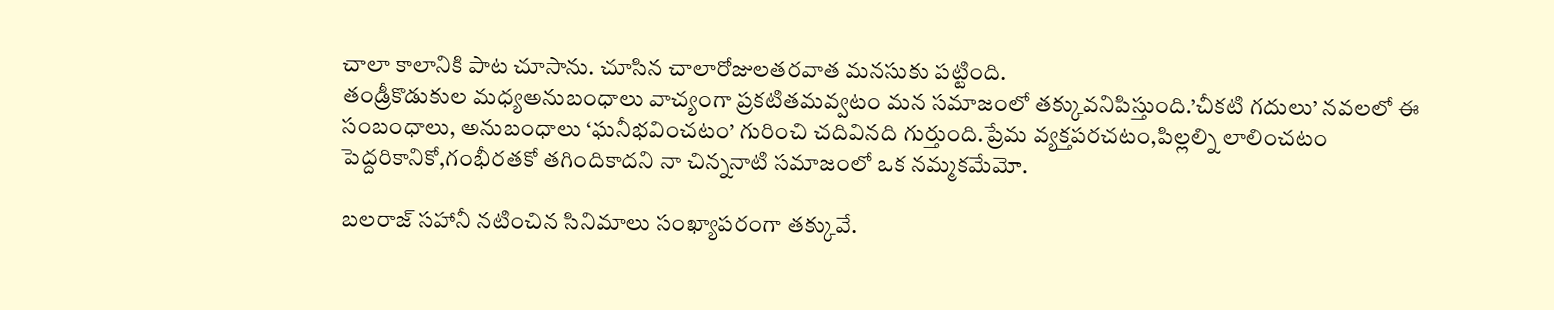చాలా కాలానికి పాట చూసాను. చూసిన చాలారోజులతరవాత మనసుకు పట్టింది.
తండ్రీకొడుకుల మధ్యఅనుబంధాలు వాచ్యంగా ప్రకటితమవ్వటం మన సమాజంలో తక్కువనిపిస్తుంది.’చీకటి గదులు’ నవలలో ఈ సంబంధాలు, అనుబంధాలు ‘ఘనీభవించటం’ గురించి చదివినది గుర్తుంది.ప్రేమ వ్యక్తపరచటం,పిల్లల్ని లాలించటం పెద్దరికానికో,గంభీరతకో తగిందికాదని నా చిన్ననాటి సమాజంలో ఒక నమ్మకమేమో.

బలరాజ్ సహానీ నటించిన సినిమాలు సంఖ్యాపరంగా తక్కువే.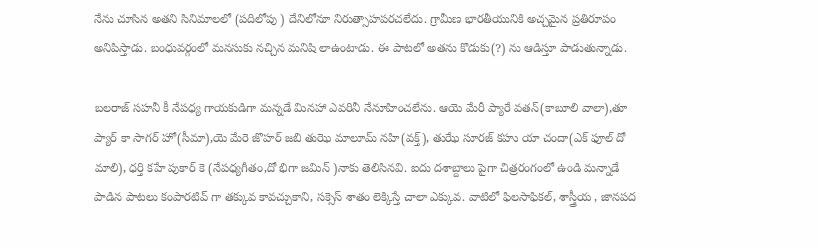నేను చూసిన అతని సినిమాలలో (పదిలోపు ) దేనిలోనూ నిరుత్సాహపరచలేదు. గ్రామీణ భారతీయునికి అచ్చమైన ప్రతిరూపం అనిపిస్తాడు. బంధువర్గంలో మనసుకు నచ్చిన మనిషి లాఉంటాడు. ఈ పాటలో అతను కొడుకు(?) ను ఆడిస్తూ పాడుతున్నాడు.

బలరాజ్ సహనీ కీ నేపధ్య గాయకుడిగా మన్నడే మినహా ఎవరినీ నేనూహించలేను. ఆయె మేరీ ప్యారే వతన్(కాబూలి వాలా),తూ ప్యార్ కా సాగర్ హో(సీమా),యె మేరె జొహర్ జబి తుఝె మాలూమ్ నహి(వక్త్), తుఝే సూరజ్ కహు యా చందా(ఎక్ ఫూల్ దో మాలి), ధర్తి కహే పుకార్ కె (నేపధ్యగీతం,దో భిగా జమిన్ )నాకు తెలిసినవి. ఐదు దశాబ్దాలు పైగా చిత్రరంగంలో ఉండి మన్నాడే పాడిన పాటలు కంపారటివ్ గా తక్కువ కావచ్చుకాని, సక్సెస్ శాతం లెక్కిస్తే చాలా ఎక్కువ. వాటిలో ఫిలసాఫికల్, శాస్త్రీయ , జానపద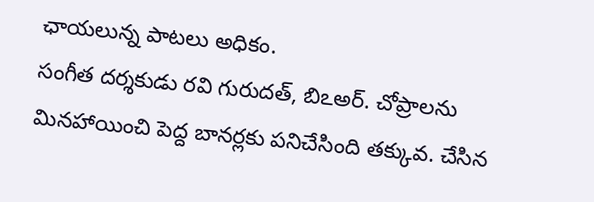ఛాయలున్న పాటలు అధికం.
సంగీత దర్శకుడు రవి గురుదత్, బిఽఅర్. చోప్రాలను మినహాయించి పెద్ద బానర్లకు పనిచేసింది తక్కువ. చేసిన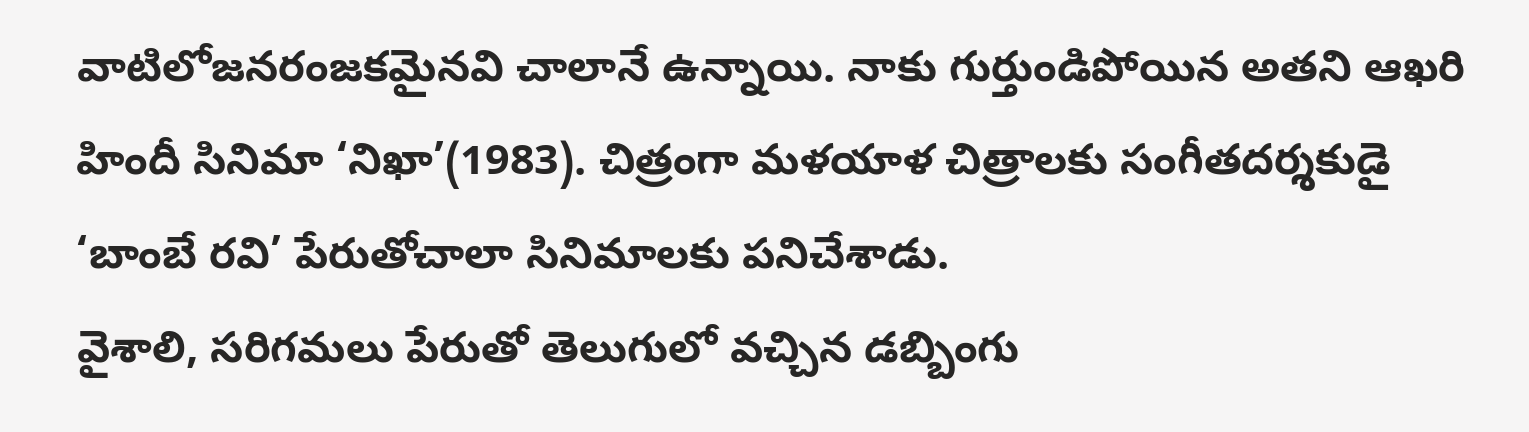వాటిలోజనరంజకమైనవి చాలానే ఉన్నాయి. నాకు గుర్తుండిపోయిన అతని ఆఖరి హిందీ సినిమా ‘నిఖా’(1983). చిత్రంగా మళయాళ చిత్రాలకు సంగీతదర్శకుడై ‘బాంబే రవి’ పేరుతోచాలా సినిమాలకు పనిచేశాడు.
వైశాలి, సరిగమలు పేరుతో తెలుగులో వచ్చిన డబ్బింగు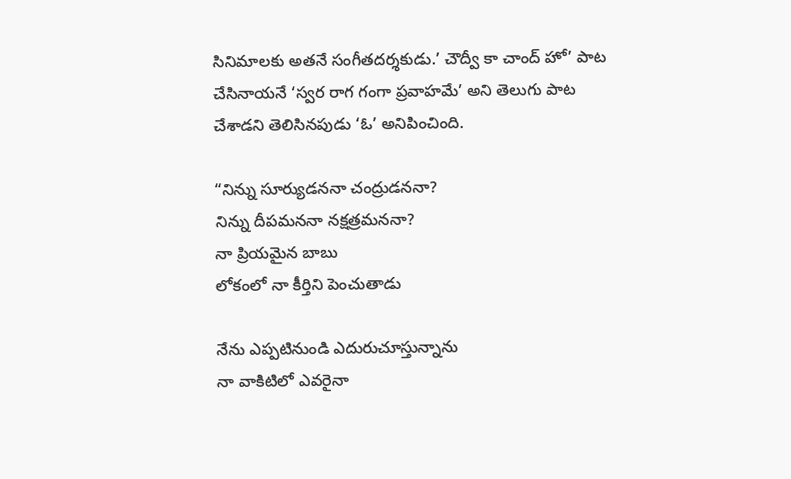సినిమాలకు అతనే సంగీతదర్శకుడు.’ చౌద్వీ కా చాంద్ హో’ పాట చేసినాయనే ‘స్వర రాగ గంగా ప్రవాహమే’ అని తెలుగు పాట చేశాడని తెలిసినపుడు ‘ఓ’ అనిపించింది.

“నిన్ను సూర్యుడననా చంద్రుడననా?
నిన్ను దీపమననా నక్షత్రమననా?
నా ప్రియమైన బాబు
లోకంలో నా కీర్తిని పెంచుతాడు

నేను ఎప్పటినుండి ఎదురుచూస్తున్నాను
నా వాకిటిలో ఎవరైనా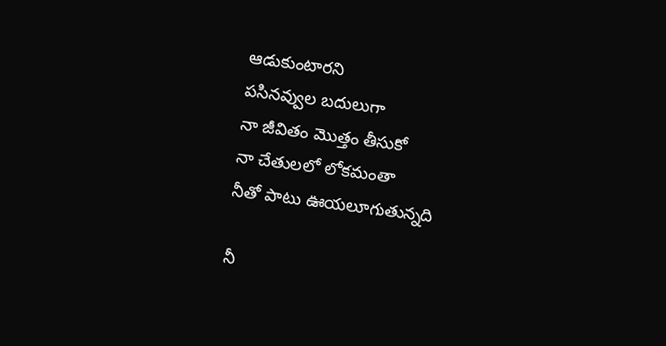ఆడుకుంటారని
పసినవ్వుల బదులుగా
నా జీవితం మొత్తం తీసుకో
నా చేతులలో లోకమంతా
నీతో పాటు ఊయలూగుతున్నది

నీ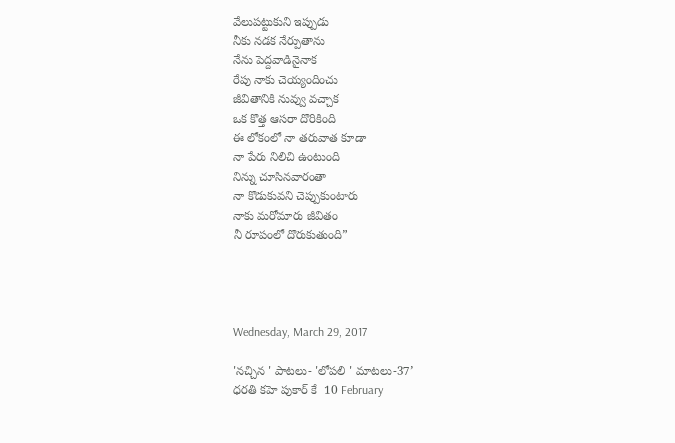వేలుపట్టుకుని ఇప్పుడు
నీకు నడక నేర్పుతాను
నేను పెద్దవాడినైనాక
రేపు నాకు చెయ్యందించు
జీవితానికి నువ్వు వచ్చాక
ఒక కొత్త ఆసరా దొరికింది
ఈ లోకంలో నా తరువాత కూడా
నా పేరు నిలిచి ఉంటుంది
నిన్ను చూసినవారంతా
నా కొడుకువని చెప్పుకుంటారు
నాకు మరోమారు జీవితం
నీ రూపంలో దొరుకుతుంది”




Wednesday, March 29, 2017

'నచ్చిన ' పాటలు- 'లోపలి ' మాటలు-37’
ధరతి కహె పుకార్ కే  10 February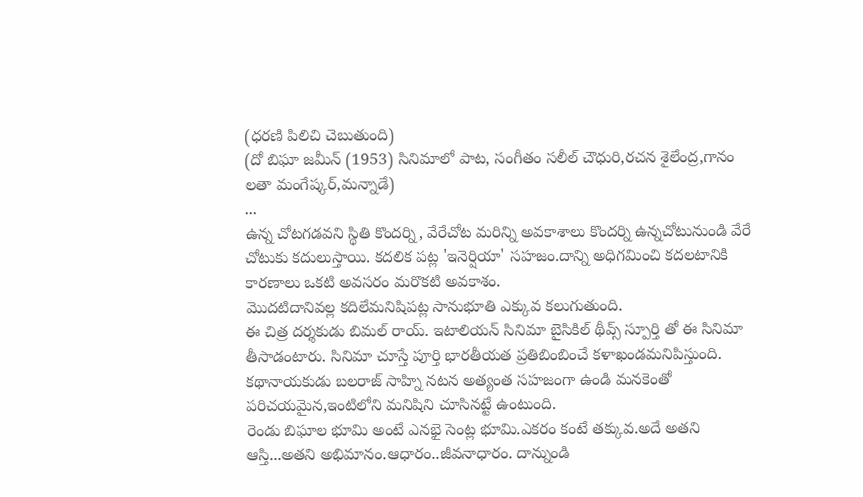(ధరణి పిలిచి చెబుతుంది)
(దో బిఘా జమీన్ (1953) సినిమాలో పాట, సంగీతం సలీల్ చౌధురి,రచన శైలేంద్ర,గానం లతా మంగేష్కర్,మన్నాడే)
...
ఉన్న చోటగడవని స్థితి కొందర్ని, వేరేచోట మరిన్ని అవకాశాలు కొందర్ని ఉన్నచోటునుండి వేరే చోటుకు కదులుస్తాయి. కదలిక పట్ల 'ఇనెర్షియా' సహజం.దాన్ని అధిగమించి కదలటానికి కారణాలు ఒకటి అవసరం మరొకటి అవకాశం.
మొదటిదానివల్ల కదిలేమనిషిపట్ల సానుభూతి ఎక్కువ కలుగుతుంది.
ఈ చిత్ర దర్శకుడు బిమల్ రాయ్. ఇటాలియన్ సినిమా బైసికిల్ థీవ్స్ స్పూర్తి తో ఈ సినిమా తీసాడంటారు. సినిమా చూస్తే పూర్తి భారతీయత ప్రతిబింబించే కళాఖండమనిపిస్తుంది. కథానాయకుడు బలరాజ్ సాహ్ని నటన అత్యంత సహజంగా ఉండి మనకెంతో పరిచయమైన,ఇంటిలోని మనిషిని చూసినట్టే ఉంటుంది.
రెండు బిఘాల భూమి అంటే ఎనభై సెంట్ల భూమి.ఎకరం కంటే తక్కువ.అదే అతని ఆస్తి...అతని అభిమానం.ఆధారం..జీవనాధారం. దాన్నుండి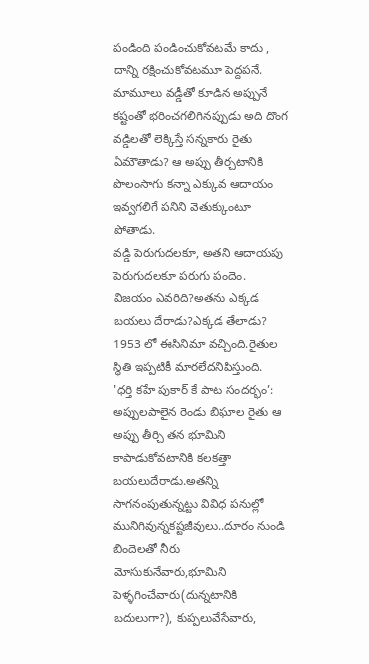పండింది పండించుకోవటమే కాదు , దాన్ని రక్షించుకోవటమూ పెద్దపనే. మామూలు వడ్డీతో కూడిన అప్పునే కష్టంతో భరించగలిగినప్పుడు అది దొంగ వడ్డిలతో లెక్కిస్తే సన్నకారు రైతు ఏమౌతాడు? ఆ అప్పు తీర్చటానికి పొలంసాగు కన్నా ఎక్కువ ఆదాయం ఇవ్వగలిగే పనిని వెతుక్కుంటూ పోతాడు.
వడ్డి పెరుగుదలకూ, అతని ఆదాయపు పెరుగుదలకూ పరుగు పందెం.
విజయం ఎవరిది?అతను ఎక్కడ బయలు దేరాడు?ఎక్కడ తేలాడు?
1953 లో ఈసినిమా వచ్చింది.రైతుల స్థితి ఇప్పటికీ మారలేదనిపిస్తుంది.
'ధర్తి కహే పుకార్ కే పాట సందర్భం’:
అప్పులపాలైన రెండు బిఘాల రైతు ఆ అప్పు తీర్చి తన భూమిని కాపాడుకోవటానికి కలకత్తా బయలుదేరాడు.అతన్ని సాగనంపుతున్నట్టు వివిధ పనుల్లో మునిగివున్నకష్టజీవులు..దూరం నుండి బిందెలతో నీరు మోసుకునేవారు,భూమిని పెళ్ళగించేవారు(దున్నటానికి బదులుగా?), కుప్పలువేసేవారు,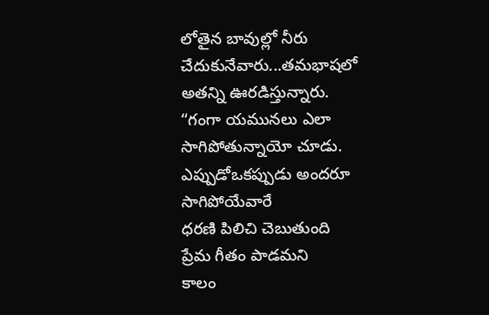లోతైన బావుల్లో నీరు చేదుకునేవారు...తమభాషలో అతన్ని ఊరడిస్తున్నారు.
“గంగా యమునలు ఎలా సాగిపోతున్నాయో చూడు.
ఎప్పుడోఒకప్పుడు అందరూ సాగిపోయేవారే
ధరణి పిలిచి చెబుతుంది
ప్రేమ గీతం పాడమని
కాలం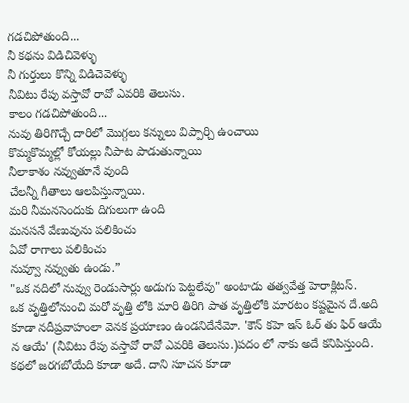గడచిపోతుంది...
నీ కథను విడిచివెళ్ళు
నీ గుర్తులు కొన్ని విడిచెవెళ్ళు
నీవిటు రేపు వస్తావో రావో ఎవరికి తెలుసు.
కాలం గడచిపోతుంది...
నువు తిరిగొచ్చే దారిలో మొగ్గలు కన్నులు విప్పార్చి ఉంచాయి
కొమ్మకొమ్మల్లో కోయల్లు నీపాట పాడుతున్నాయి
నీలాకాశం నవ్వుతూనే వుంది
చేలన్నీ గీతాలు ఆలపిస్తున్నాయి.
మరి నీమనసెందుకు దిగులుగా ఉంది
మనసనే వేణువును పలికించు
ఏవో రాగాలు పలికించు
నువ్వూ నవ్వుతు ఉండు.”
"ఒక నదిలో నువ్వు రెండుసార్లు అడుగు పెట్టలేవు" అంటాడు తత్వవేత్త హెరాక్లిటస్.
ఒక వృత్తిలోనుంచి మరో వృత్తి లోకి మారి తిరిగి పాత వృత్తిలోకి మారటం కష్టమైన దే.అది కూడా నదీప్రవాహంలా వెనక ప్రయాణం ఉండనిదేనేమో. 'కౌన్ కహె ఇస్ ఓర్ తు ఫిర్ ఆయే న ఆయే' (నీవిటు రేపు వస్తావో రావో ఎవరికి తెలుసు.)పదం లో నాకు అదే కనిపిస్తుంది. కథలో జరగబోయేది కూడా అదే. దాని సూచన కూడా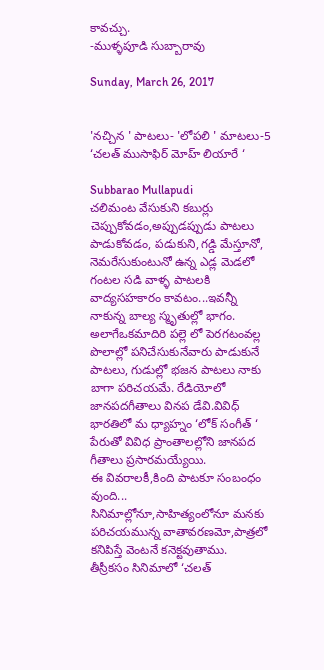కావచ్చు.
-ముళ్ళపూడి సుబ్బారావు

Sunday, March 26, 2017


'నచ్చిన ' పాటలు- 'లోపలి ' మాటలు-5  ‘చలత్ ముసాఫిర్ మోహ్ లియారే ‘

Subbarao Mullapudi
చలిమంట వేసుకుని కబుర్లు చెప్పుకోవడం,అప్పుడప్పుడు పాటలు పాడుకోవడం, పడుకుని,గడ్డి మేస్తూనో, నెమరేసుకుంటునో ఉన్న ఎడ్ల మెడలో గంటల సడి వాళ్ళ పాటలకి వాద్యసహకారం కావటం...ఇవన్నీ నాకున్న బాల్య స్మృతుల్లో భాగం.
అలాగేఒకమాదిరి పల్లె లో పెరగటంవల్ల పొలాల్లో పనిచేసుకునేవారు పాడుకునే పాటలు, గుడుల్లో భజన పాటలు నాకు బాగా పరిచయమే. రేడియోలో జానపదగీతాలు వినప డేవి.వివిధ్ భారతిలో మ ధ్యాహ్నం ‘లోక్ సంగీత్ ‘ పేరుతో వివిధ ప్రాంతాలల్లోని జానపద గీతాలు ప్రసారమయ్యేయి.
ఈ వివరాలకీ,కింది పాటకూ సంబంధం వుంది...
సినిమాల్లోనూ,సాహిత్యంలోనూ మనకు పరిచయమున్న వాతావరణమో,పాత్రలో కనిపిస్తే వెంటనే కనెక్టవుతాము.
తీస్రీకసం సినిమాలో ‘చలత్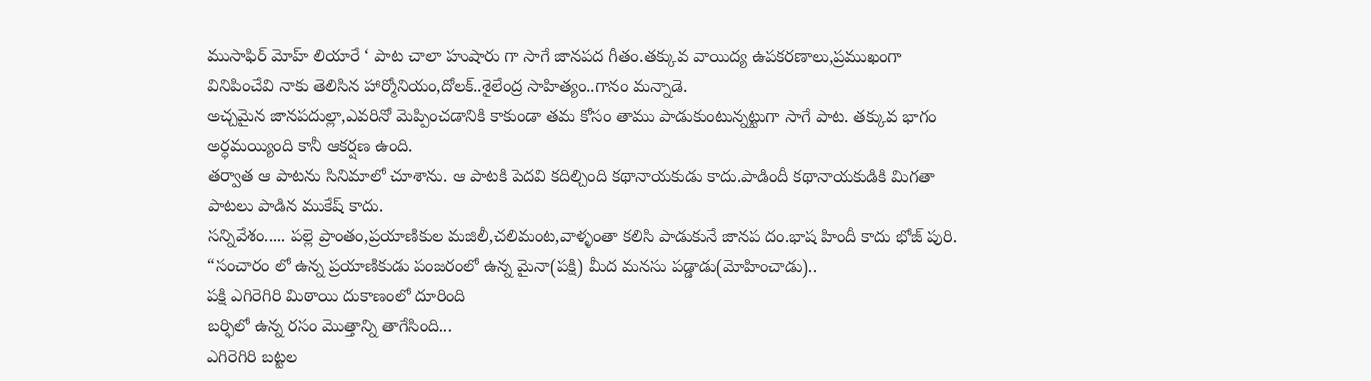ముసాఫిర్ మోహ్ లియారే ‘ పాట చాలా హుషారు గా సాగే జానపద గీతం.తక్కువ వాయిద్య ఉపకరణాలు,ప్రముఖంగా వినిపించేవి నాకు తెలిసిన హార్మోనియం,దోలక్..శైలేంద్ర సాహిత్యం..గానం మన్నాడె.
అచ్చమైన జానపదుల్లా,ఎవరినో మెప్పించడానికి కాకుండా తమ కోసం తాము పాడుకుంటున్నట్టుగా సాగే పాట. తక్కువ భాగం అర్ధమయ్యింది కానీ ఆకర్షణ ఉంది.
తర్వాత ఆ పాటను సినిమాలో చూశాను. ఆ పాటకి పెదవి కదిల్చింది కథానాయకుడు కాదు.పాడిందీ కథానాయకుడికి మిగతా పాటలు పాడిన ముకేష్ కాదు.
సన్నివేశం..... పల్లె ప్రాంతం,ప్రయాణికుల మజిలీ,చలిమంట,వాళ్ళంతా కలిసి పాడుకునే జానప దం.భాష హిందీ కాదు భోజ్ పురి.
“సంచారం లో ఉన్న ప్రయాణికుడు పంజరంలో ఉన్న మైనా(పక్షి) మీద మనసు పడ్డాడు(మోహించాడు)..
పక్షి ఎగిరెగిరి మిఠాయి దుకాణంలో దూరింది
బర్ఫిలో ఉన్న రసం మొత్తాన్ని తాగేసింది...
ఎగిరెగిరి బట్టల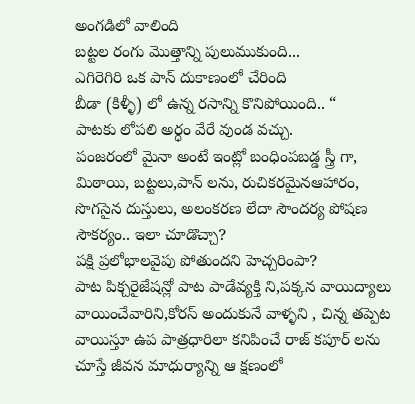అంగడిలో వాలింది
బట్టల రంగు మొత్తాన్ని పులుముకుంది...
ఎగిరెగిరి ఒక పాన్ దుకాణంలో చేరింది
బీడా (కిళ్ళీ) లో ఉన్న రసాన్ని కొనిపోయింది.. “
పాటకు లోపలి అర్ధం వేరే వుండ వచ్చు.
పంజరంలో మైనా అంటే ఇంట్లో బంధింపబడ్డ స్త్రీ గా, మిఠాయి, బట్టలు,పాన్ లను, రుచికరమైనఆహారం, సొగసైన దుస్తులు, అలంకరణ లేదా సౌందర్య పోషణ సౌకర్యం.. ఇలా చూడొచ్చా?
పక్షి ప్రలోభాలవైపు పోతుందని హెచ్చరింపా?
పాట పిక్చరైజేషన్లో పాట పాడేవ్యక్తి ని,పక్కన వాయిద్యాలు వాయించేవారిని,కోరస్ అందుకునే వాళ్ళని , చిన్న తప్పెట వాయిస్తూ ఉప పాత్రధారిలా కనిపించే రాజ్ కపూర్ లను చూస్తే జీవన మాధుర్యాన్ని ఆ క్షణంలో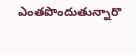ఎంతపొందుతున్నారొ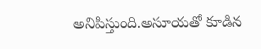అనిపిస్తుంది.అసూయతో కూడిన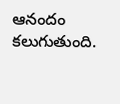ఆనందం కలుగుతుంది.